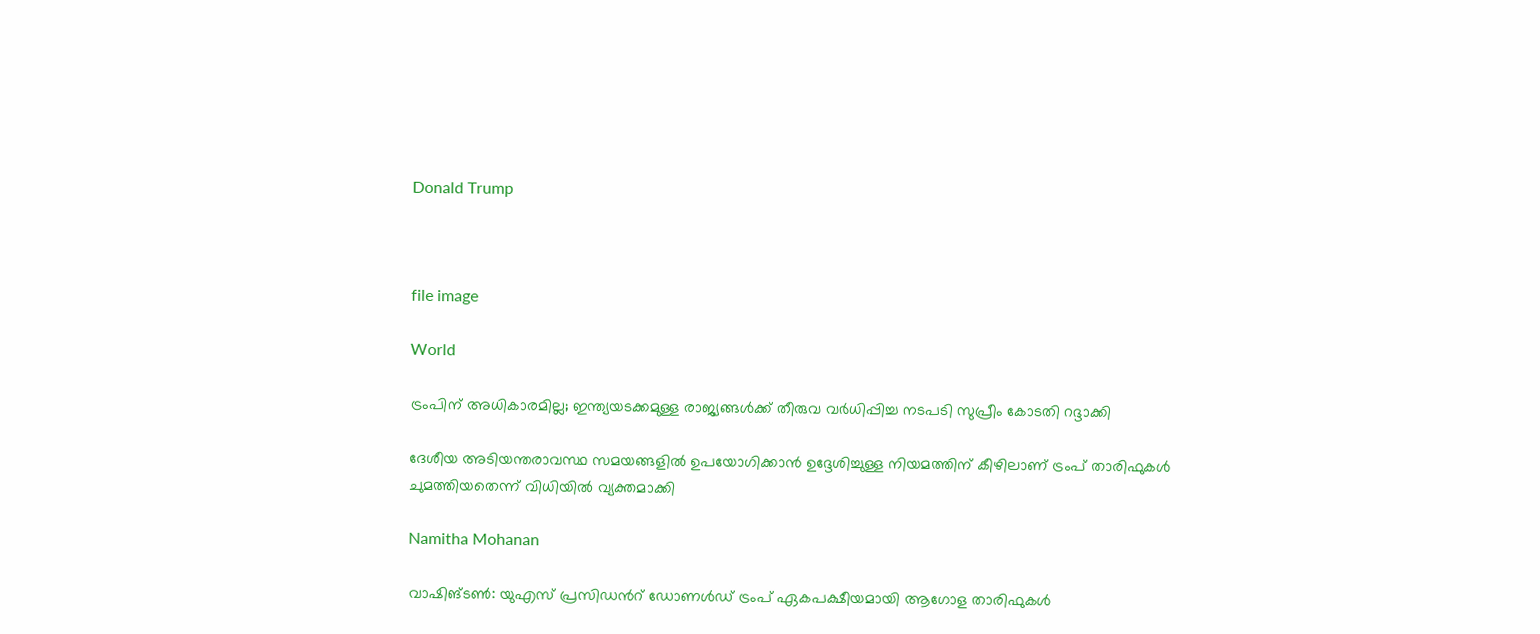Donald Trump



file image

World

ട്രംപിന് അധികാരമില്ല; ഇന്ത്യയടക്കമുള്ള രാജ്യങ്ങൾക്ക് തീരുവ വർധിപ്പിച്ച നടപടി സുപ്രീം കോടതി റദ്ദാക്കി

ദേശീയ അടിയന്തരാവസ്ഥ സമയങ്ങളിൽ ഉപയോഗിക്കാൻ ഉദ്ദേശിച്ചുള്ള നിയമത്തിന് കീഴിലാണ് ട്രംപ് താരിഫുകൾ ചുമത്തിയതെന്ന് വിധിയിൽ വ്യക്തമാക്കി

Namitha Mohanan

വാഷിങ്ടണ്‍: യുഎസ് പ്രസിഡന്‍റ് ഡോണള്‍ഡ് ട്രംപ് ഏകപക്ഷീയമായി ആഗോള താരിഫുകള്‍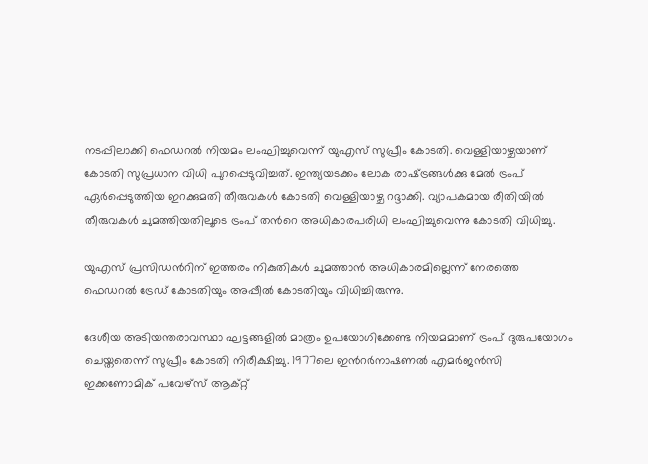നടപ്പിലാക്കി ഫെഡറല്‍ നിയമം ലംഘിച്ചുവെന്ന് യുഎസ് സുപ്രീം കോടതി. വെള്ളിയാഴ്ചയാണ് കോടതി സുപ്രധാന വിധി പുറപ്പെടുവിച്ചത്. ഇന്ത്യയടക്കം ലോക രാഷ്‌ട്രങ്ങള്‍ക്കു മേല്‍ ട്രംപ് ഏര്‍പ്പെടുത്തിയ ഇറക്കുമതി തീരുവകള്‍ കോടതി വെള്ളിയാഴ്ച റദ്ദാക്കി. വ്യാപകമായ രീതിയില്‍ തീരുവകള്‍ ചുമത്തിയതിലൂടെ ട്രംപ് തന്‍റെ അധികാരപരിധി ലംഘിച്ചുവെന്നു കോടതി വിധിച്ചു.

യുഎസ് പ്രസിഡന്‍റിന് ഇത്തരം നികുതികള്‍ ചുമത്താന്‍ അധികാരമില്ലെന്ന് നേരത്തെ ഫെഡറല്‍ ട്രേഡ് കോടതിയും അപ്പീല്‍ കോടതിയും വിധിച്ചിരുന്നു.

ദേശീയ അടിയന്തരാവസ്ഥാ ഘട്ടങ്ങളില്‍ മാത്രം ഉപയോഗിക്കേണ്ട നിയമമാണ് ട്രംപ് ദുരുപയോഗം ചെയ്തതെന്ന് സുപ്രീം കോടതി നിരീക്ഷിച്ചു. 1977ലെ ഇന്‍റര്‍നാഷണല്‍ എമര്‍ജന്‍സി ഇക്കണോമിക് പവേഴ്‌സ് ആക്റ്റ്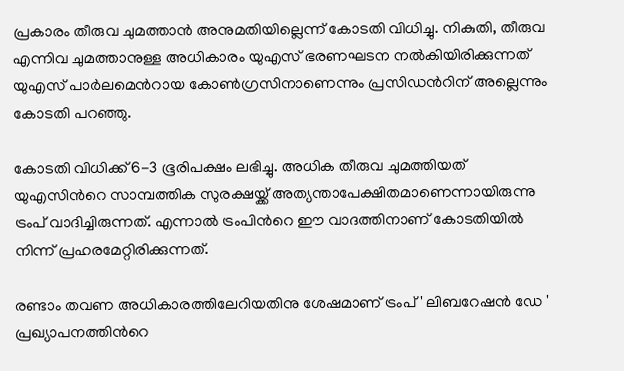പ്രകാരം തീരുവ ചുമത്താന്‍ അനുമതിയില്ലെന്ന് കോടതി വിധിച്ചു. നികുതി, തീരുവ എന്നിവ ചുമത്താനുള്ള അധികാരം യുഎസ് ഭരണഘടന നല്‍കിയിരിക്കുന്നത് യുഎസ് പാര്‍ലമെന്‍റായ കോണ്‍ഗ്രസിനാണെന്നും പ്രസിഡന്‍റിന് അല്ലെന്നും കോടതി പറഞ്ഞു.

കോടതി വിധിക്ക് 6-3 ഭൂരിപക്ഷം ലഭിച്ചു. അധിക തീരുവ ചുമത്തിയത് യുഎസിന്‍റെ സാമ്പത്തിക സുരക്ഷയ്ക്ക് അത്യന്താപേക്ഷിതമാണെന്നായിരുന്നു ട്രംപ് വാദിച്ചിരുന്നത്. എന്നാല്‍ ട്രംപിന്‍റെ ഈ വാദത്തിനാണ് കോടതിയില്‍ നിന്ന് പ്രഹരമേറ്റിരിക്കുന്നത്.

രണ്ടാം തവണ അധികാരത്തിലേറിയതിനു ശേഷമാണ് ട്രംപ് ' ലിബറേഷന്‍ ഡേ ' പ്രഖ്യാപനത്തിന്‍റെ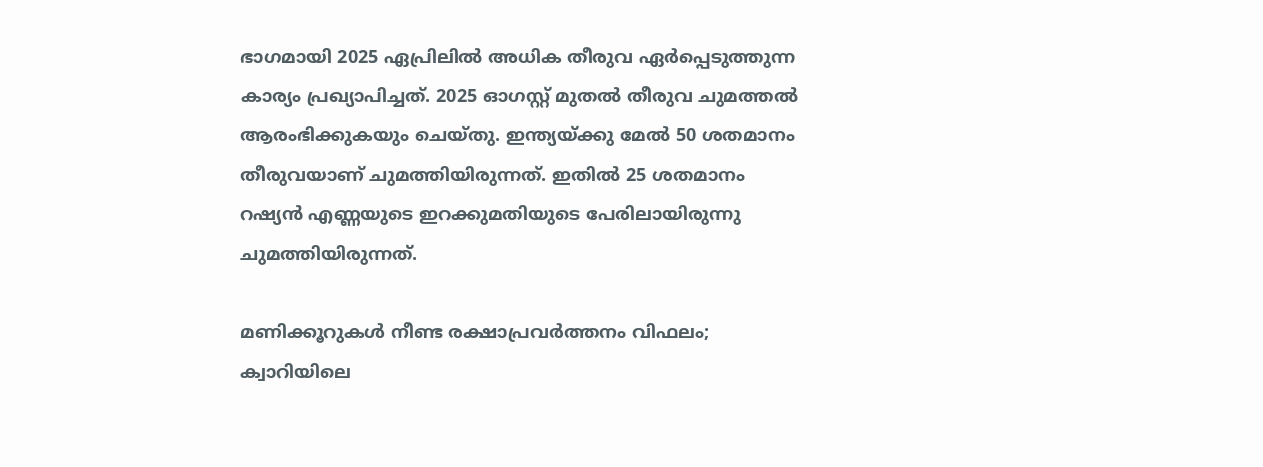ഭാഗമായി 2025 ഏപ്രിലില്‍ അധിക തീരുവ ഏര്‍പ്പെടുത്തുന്ന കാര്യം പ്രഖ്യാപിച്ചത്. 2025 ഓഗസ്റ്റ് മുതല്‍ തീരുവ ചുമത്തല്‍ ആരംഭിക്കുകയും ചെയ്തു. ഇന്ത്യയ്ക്കു മേല്‍ 50 ശതമാനം തീരുവയാണ് ചുമത്തിയിരുന്നത്. ഇതില്‍ 25 ശതമാനം റഷ്യന്‍ എണ്ണയുടെ ഇറക്കുമതിയുടെ പേരിലായിരുന്നു ചുമത്തിയിരുന്നത്.

മണിക്കൂറുകൾ നീണ്ട രക്ഷാപ്രവർത്തനം വിഫലം; ക്വാറിയിലെ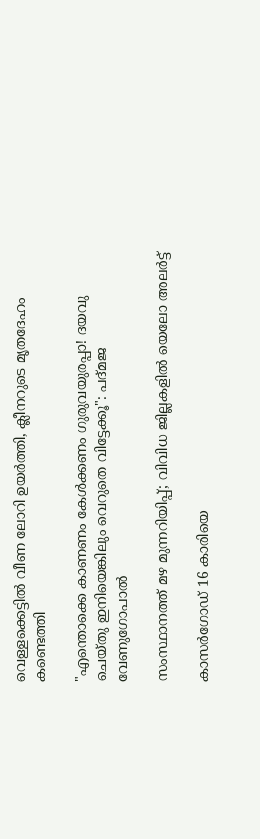വെള്ളക്കെട്ടിൽ വീണ ലോറി ഉയർത്തി, ക്ലീനറുടെ മൃതദേഹം കണ്ടെത്തി

"എന്തൊക്കെ കാണണം കേൾക്കണം ഗുരുവയുരപ്പാ! ദയവു ചെയ്തു ഇനിയെങ്കിലും വെറുതെ വിട്ടേക്കൂ": പദ്മജ വേണുഗോപാൽ

സംസ്ഥാനത്ത് മഴ മുന്നറിയിപ്പ്; വിവിധ ജില്ലകളിൽ യെലോ അലർട്ട്

കാസർഗോഡ് 16 കാരിയെ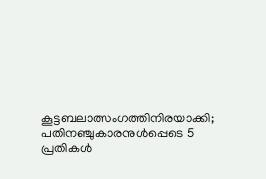കൂട്ടബലാത്സംഗത്തിനിരയാക്കി; പതിനഞ്ചുകാരനുൾപ്പെടെ 5 പ്രതികൾ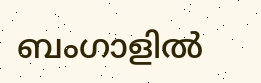ബംഗാളിൽ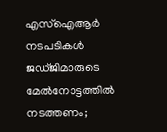എസ്ഐആർ നടപടികൾ ജഡ്ജിമാരുടെ മേൽനോട്ടത്തിൽ നടത്തണം;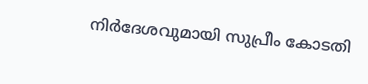നിർദേശവുമായി സുപ്രീം കോടതി